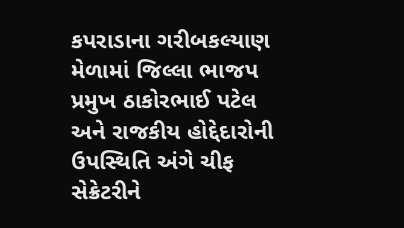કપરાડાના ગરીબકલ્યાણ મેળામાં જિલ્લા ભાજપ પ્રમુખ ઠાકોરભાઈ પટેલ અને રાજકીય હોદ્દેદારોની ઉપસ્થિતિ અંગે ચીફ સેક્રેટરીને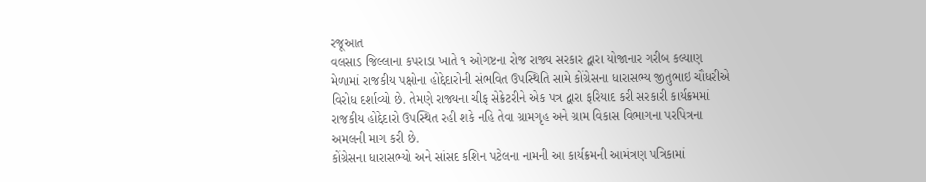રજૂઆત
વલસાડ જિલ્લાના કપરાડા ખાતે ૧ ઓગષ્ટના રોજ રાજ્ય સરકાર દ્વારા યોજાનાર ગરીબ કલ્યાણ મેળામાં રાજકીય પક્ષોના હોદ્દેદારોની સંભવિત ઉપસ્થિતિ સામે કોંગ્રેસના ધારાસભ્ય જીતુભાઇ ચૌધરીએ વિરોધ દર્શાવ્યો છે. તેમણે રાજ્યના ચીફ સેક્રેટરીને એક પત્ર દ્વારા ફરિયાદ કરી સરકારી કાર્યક્રમમાં રાજકીય હોદ્દેદારો ઉપસ્થિત રહી શકે નહિ તેવા ગ્રામગૃહ અને ગ્રામ વિકાસ વિભાગના પરપિત્રના અમલની માગ કરી છે.
કોંગ્રેસના ધારાસભ્યો અને સાંસદ કશિન પટેલના નામની આ કાર્યક્રમની આમંત્રણ પત્રિકામાં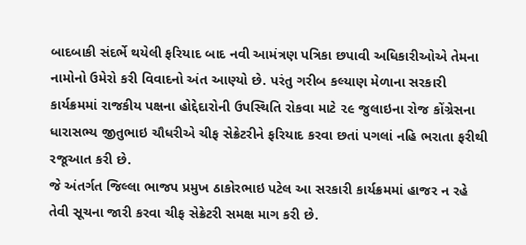બાદબાકી સંદર્ભે થયેલી ફરિયાદ બાદ નવી આમંત્રણ પત્રિકા છપાવી અધિકારીઓએ તેમના નામોનો ઉમેરો કરી વિવાદનો અંત આણ્યો છે. પરંતુ ગરીબ કલ્યાણ મેળાના સરકારી કાર્યક્રમમાં રાજકીય પક્ષના હોદ્દેદારોની ઉપસ્થિતિ રોકવા માટે ૨૯ જુલાઇના રોજ કોંગ્રેસના ધારાસભ્ય જીતુભાઇ ચૌધરીએ ચીફ સેક્રેટરીને ફરિયાદ કરવા છતાં પગલાં નહિ ભરાતા ફરીથી રજૂઆત કરી છે.
જે અંતર્ગત જિલ્લા ભાજપ પ્રમુખ ઠાકોરભાઇ પટેલ આ સરકારી કાર્યક્રમમાં હાજર ન રહે તેવી સૂચના જારી કરવા ચીફ સેક્રેટરી સમક્ષ માગ કરી છે.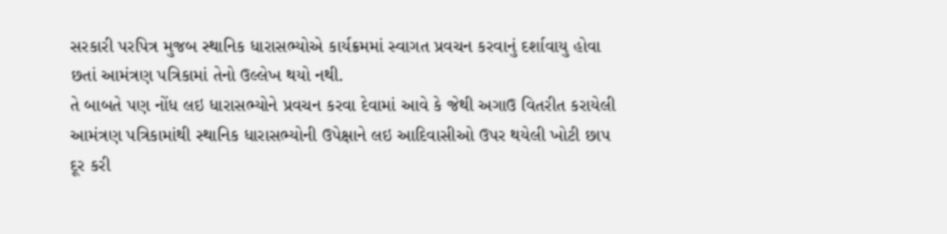સરકારી પરપિત્ર મુજબ સ્થાનિક ધારાસભ્યોએ કાર્યક્રમમાં સ્વાગત પ્રવચન કરવાનું દર્શાવાયુ હોવા છતાં આમંત્રણ પત્રિકામાં તેનો ઉલ્લેખ થયો નથી.
તે બાબતે પણ નોંધ લઇ ધારાસભ્યોને પ્રવચન કરવા દેવામાં આવે કે જેથી અગાઉ વિતરીત કરાયેલી આમંત્રણ પત્રિકામાંથી સ્થાનિક ધારાસભ્યોની ઉપેક્ષાને લઇ આદિવાસીઓ ઉપર થયેલી ખોટી છાપ દૂર કરી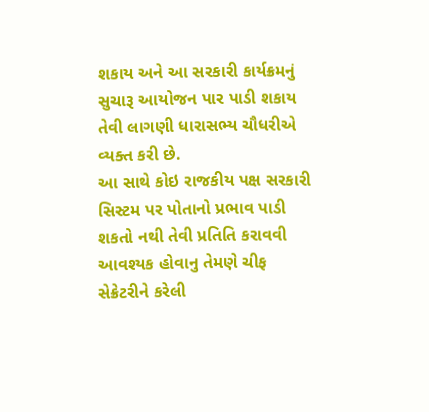શકાય અને આ સરકારી કાર્યક્રમનું સુચારૂ આયોજન પાર પાડી શકાય તેવી લાગણી ધારાસભ્ય ચૌધરીએ વ્યક્ત કરી છે.
આ સાથે કોઇ રાજકીય પક્ષ સરકારી સિસ્ટમ પર પોતાનો પ્રભાવ પાડી શકતો નથી તેવી પ્રતિતિ કરાવવી આવશ્યક હોવાનુ તેમણે ચીફ સેક્રેટરીને કરેલી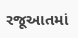રજૂઆતમાં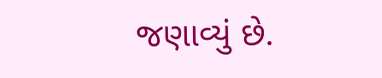જણાવ્યું છે.